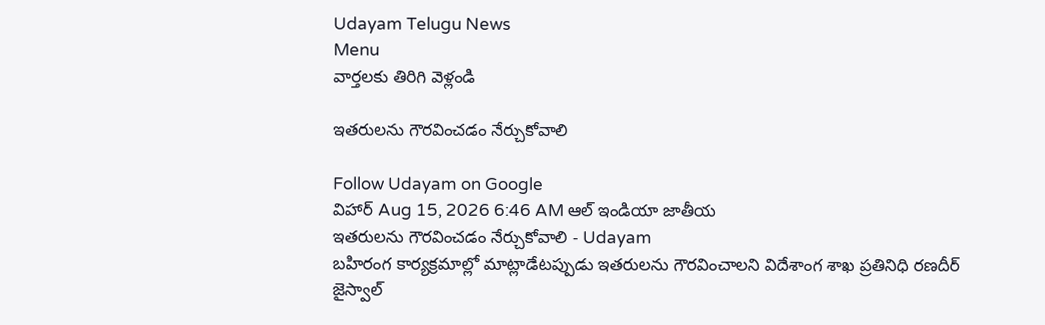Udayam Telugu News
Menu
వార్తలకు తిరిగి వెళ్లండి

ఇతరులను గౌరవించడం నేర్చుకోవాలి

Follow Udayam on Google
విహార్ Aug 15, 2026 6:46 AM ఆల్ ఇండియా జాతీయ
ఇతరులను గౌరవించడం నేర్చుకోవాలి - Udayam
బహిరంగ కార్యక్రమాల్లో మాట్లాడేటప్పుడు ఇతరులను గౌరవించాలని విదేశాంగ శాఖ ప్రతినిధి రణదీర్‌ జైస్వాల్‌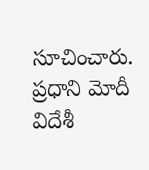సూచించారు. ప్రధాని మోదీ విదేశీ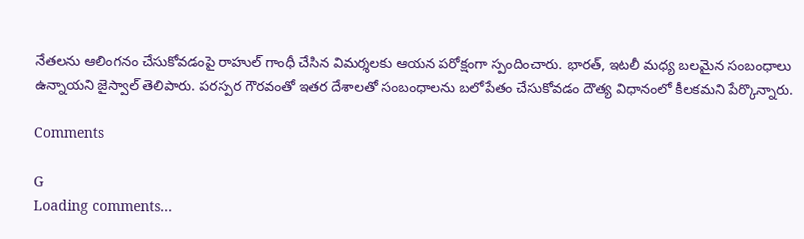నేతలను ఆలింగనం చేసుకోవడంపై రాహుల్‌ గాంధీ చేసిన విమర్శలకు ఆయన పరోక్షంగా స్పందించారు. భారత్‌, ఇటలీ మధ్య బలమైన సంబంధాలు ఉన్నాయని జైస్వాల్‌ తెలిపారు. పరస్పర గౌరవంతో ఇతర దేశాలతో సంబంధాలను బలోపేతం చేసుకోవడం దౌత్య విధానంలో కీలకమని పేర్కొన్నారు.

Comments

G
Loading comments...